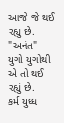આજે જે થઈ રહ્યુ છે. "અનંત"
યુગો યુગોથી એ તો થઈ રહ્યું છે.
કર્મ યુધ્ધ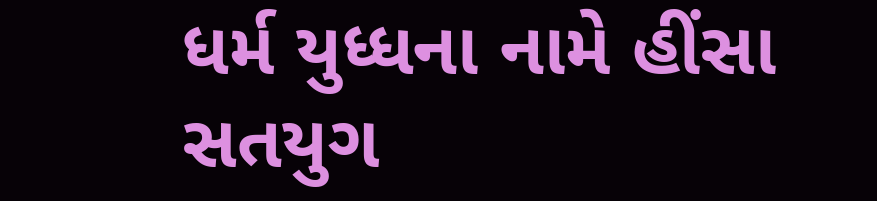ધર્મ યુધ્ધના નામે હીંસા
સતયુગ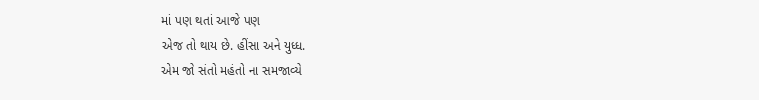માં પણ થતાં આજે પણ
એજ તો થાય છે. હીંસા અને યુધ્ધ.
એમ જો સંતો મહંતો ના સમજાવ્યે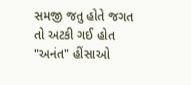સમજી જતુ હોતે જગત
તો અટકી ગઈ હોત "અનંત" હીંસાઓ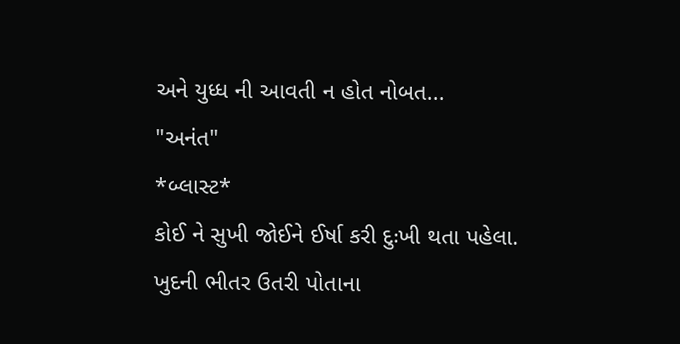અને યુધ્ધ ની આવતી ન હોત નોબત...
"અનંત"
*બ્લાસ્ટ*
કોઈ ને સુખી જોઈને ઈર્ષા કરી દુઃખી થતા પહેલા.
ખુદની ભીતર ઉતરી પોતાના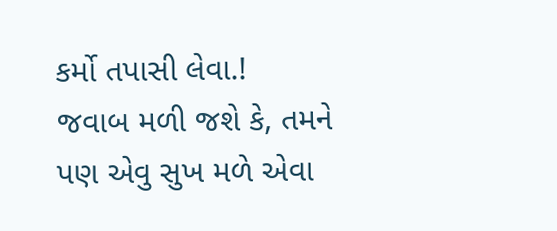કર્મો તપાસી લેવા.!
જવાબ મળી જશે કે, તમને પણ એવુ સુખ મળે એવા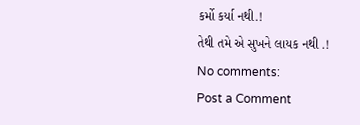કર્મો કર્યા નથી.!
તેથી તમે એ સુખને લાયક નથી .!
No comments:
Post a Comment